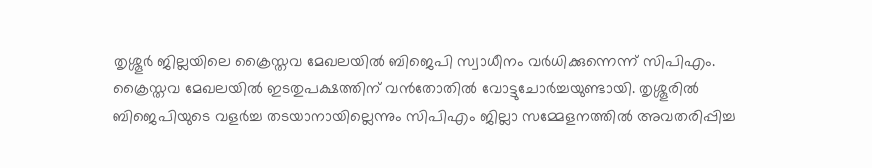തൃശ്ശൂർ ജില്ലയിലെ ക്രൈസ്തവ മേഖലയിൽ ബിജെപി സ്വാധീനം വർധിക്കുന്നെന്ന് സിപിഎം. ക്രൈസ്തവ മേഖലയിൽ ഇടതുപക്ഷത്തിന് വൻതോതിൽ വോട്ടുചോർച്ചയുണ്ടായി. തൃശ്ശൂരിൽ ബിജെപിയുടെ വളർച്ച തടയാനായില്ലെന്നും സിപിഎം ജില്ലാ സമ്മേളനത്തിൽ അവതരിപ്പിച്ച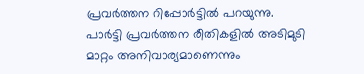പ്രവർത്തന റിപ്പോർട്ടിൽ പറയുന്നു.
പാർട്ടി പ്രവർത്തന രീതികളിൽ അടിമുടി മാറ്റം അനിവാര്യമാണെന്നും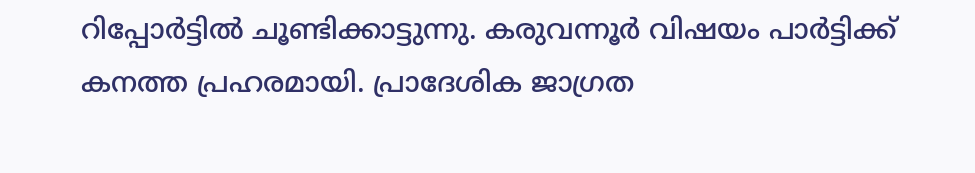റിപ്പോർട്ടിൽ ചൂണ്ടിക്കാട്ടുന്നു. കരുവന്നൂർ വിഷയം പാർട്ടിക്ക് കനത്ത പ്രഹരമായി. പ്രാദേശിക ജാഗ്രത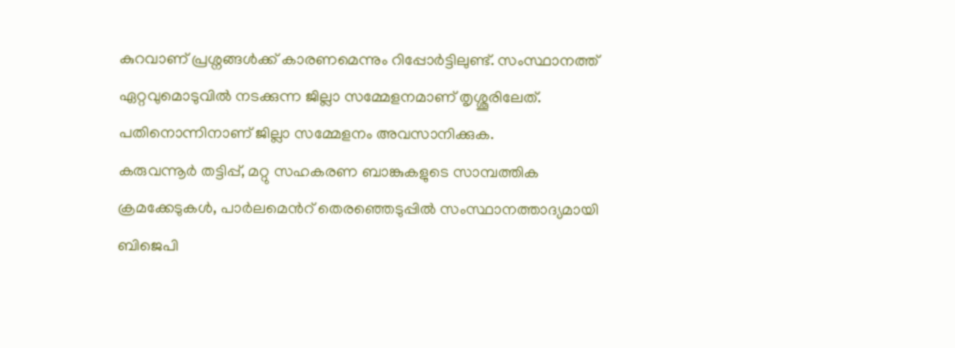കുറവാണ് പ്രശ്നങ്ങൾക്ക് കാരണമെന്നും റിപ്പോർട്ടിലുണ്ട്. സംസ്ഥാനത്ത് ഏറ്റവുമൊടുവിൽ നടക്കുന്ന ജില്ലാ സമ്മേളനമാണ് തൃശ്ശൂരിലേത്. പതിനൊന്നിനാണ് ജില്ലാ സമ്മേളനം അവസാനിക്കുക.
കരുവന്നൂർ തട്ടിപ്പ്, മറ്റു സഹകരണ ബാങ്കുകളുടെ സാമ്പത്തിക ക്രമക്കേടുകൾ, പാർലമെൻറ് തെരഞ്ഞെടുപ്പിൽ സംസ്ഥാനത്താദ്യമായി ബിജെപി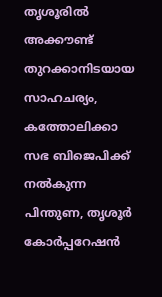തൃശൂരിൽ അക്കൗണ്ട് തുറക്കാനിടയായ സാഹചര്യം, കത്തോലിക്കാ സഭ ബിജെപിക്ക് നൽകുന്ന പിന്തുണ, തൃശൂർ കോർപ്പറേഷൻ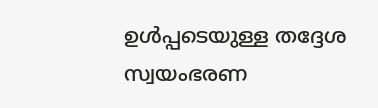ഉൾപ്പടെയുള്ള തദ്ദേശ സ്വയംഭരണ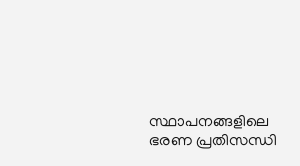സ്ഥാപനങ്ങളിലെ ഭരണ പ്രതിസന്ധി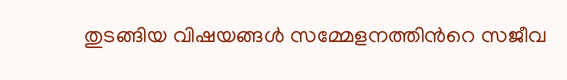തുടങ്ങിയ വിഷയങ്ങൾ സമ്മേളനത്തിൻറെ സജീവ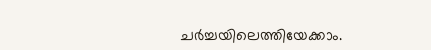ചർച്ചയിലെത്തിയേക്കാം.